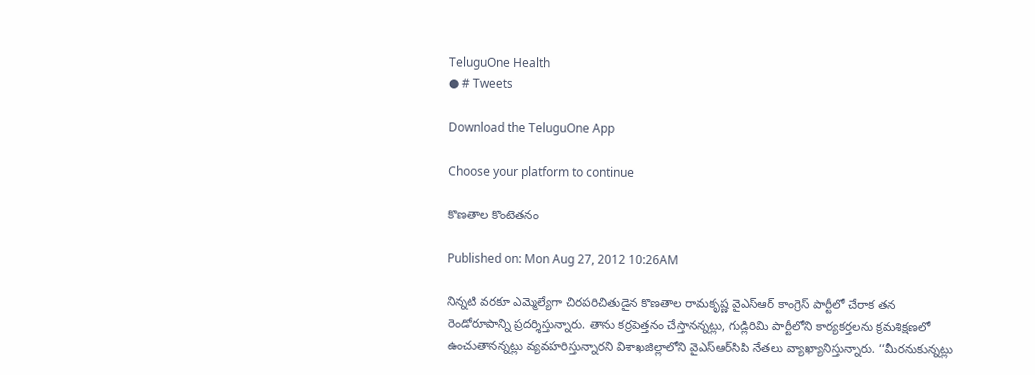TeluguOne Health
● # Tweets

Download the TeluguOne App

Choose your platform to continue

కొణతాల కొంటెతనం

Published on: Mon Aug 27, 2012 10:26AM

నిన్నటి వరకూ ఎమ్మెల్యేగా చిరపరిచితుడైన కొణతాల రామకృష్ణ వైఎస్‌ఆర్‌ కాంగ్రెస్‌ పార్టీలో చేరాక తన రెండోరూపాన్ని ప్రదర్శిస్తున్నారు. తాను కర్రపెత్తనం చేస్తానన్నట్లు, గుడ్లిరిమి పార్టీలోని కార్యకర్తలను క్రమశిక్షణలో ఉంచుతానన్నట్లు వ్యవహరిస్తున్నారని విశాఖజిల్లాలోని వైఎస్‌ఆర్‌సిపి నేతలు వ్యాఖ్యానిస్తున్నారు. ‘‘మీరనుకున్నట్లు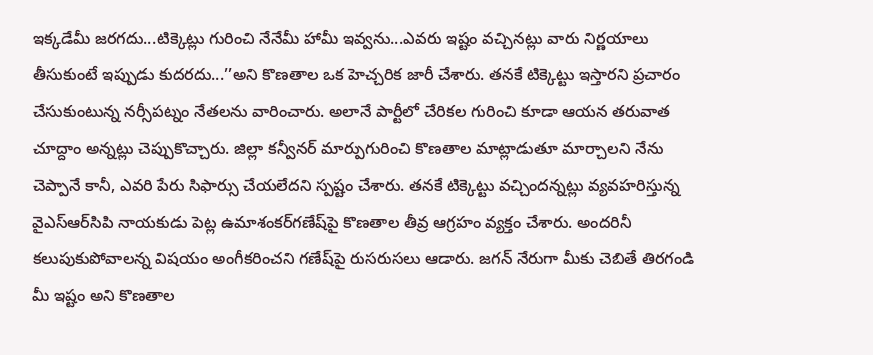ఇక్కడేమీ జరగదు...టిక్కెట్లు గురించి నేనేమీ హామీ ఇవ్వను...ఎవరు ఇష్టం వచ్చినట్లు వారు నిర్ణయాలు తీసుకుంటే ఇప్పుడు కుదరదు...’’అని కొణతాల ఒక హెచ్చరిక జారీ చేశారు. తనకే టిక్కెట్టు ఇస్తారని ప్రచారం చేసుకుంటున్న నర్సీపట్నం నేతలను వారించారు. అలానే పార్టీలో చేరికల గురించి కూడా ఆయన తరువాత చూద్దాం అన్నట్లు చెప్పుకొచ్చారు. జిల్లా కన్వీనర్‌ మార్పుగురించి కొణతాల మాట్లాడుతూ మార్చాలని నేను చెప్పానే కానీ, ఎవరి పేరు సిఫార్సు చేయలేదని స్పష్టం చేశారు. తనకే టిక్కెట్టు వచ్చిందన్నట్లు వ్యవహరిస్తున్న వైఎస్‌ఆర్‌సిపి నాయకుడు పెట్ల ఉమాశంకర్‌గణేష్‌పై కొణతాల తీవ్ర ఆగ్రహం వ్యక్తం చేశారు. అందరినీ కలుపుకుపోవాలన్న విషయం అంగీకరించని గణేష్‌పై రుసరుసలు ఆడారు. జగన్‌ నేరుగా మీకు చెబితే తిరగండి మీ ఇష్టం అని కొణతాల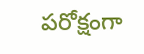పరోక్షంగా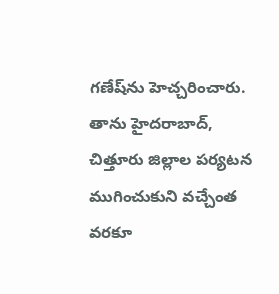గణేష్‌ను హెచ్చరించారు. తాను హైదరాబాద్‌, చిత్తూరు జిల్లాల పర్యటన ముగించుకుని వచ్చేంత వరకూ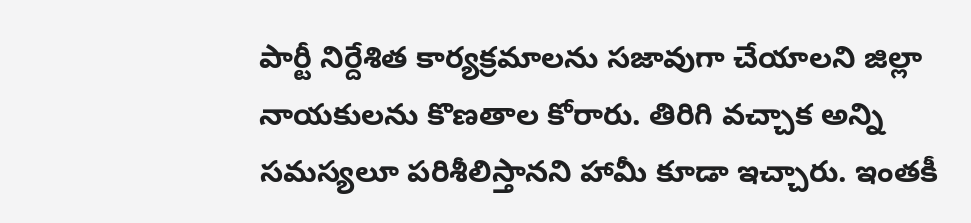పార్టీ నిర్దేశిత కార్యక్రమాలను సజావుగా చేయాలని జిల్లా నాయకులను కొణతాల కోరారు. తిరిగి వచ్చాక అన్ని సమస్యలూ పరిశీలిస్తానని హామీ కూడా ఇచ్చారు. ఇంతకీ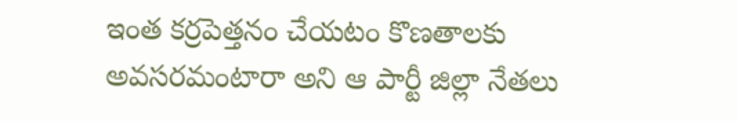ఇంత కర్రపెత్తనం చేయటం కొణతాలకు అవసరమంటారా అని ఆ పార్టీ జిల్లా నేతలు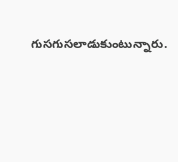గుసగుసలాడుకుంటున్నారు.